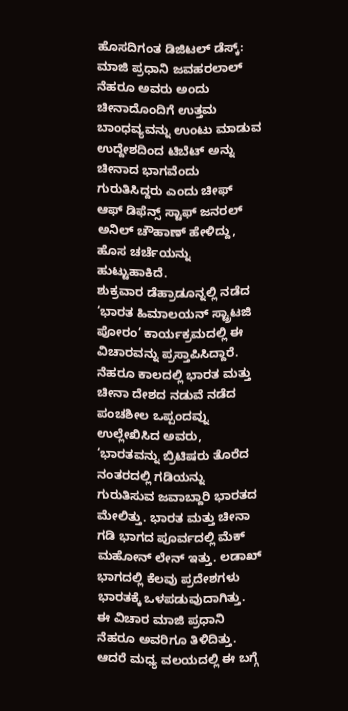ಹೊಸದಿಗಂತ ಡಿಜಿಟಲ್ ಡೆಸ್ಕ್:
ಮಾಜಿ ಪ್ರಧಾನಿ ಜವಹರಲಾಲ್ ನೆಹರೂ ಅವರು ಅಂದು ಚೀನಾದೊಂದಿಗೆ ಉತ್ತಮ ಬಾಂಧವ್ಯವನ್ನು ಉಂಟು ಮಾಡುವ ಉದ್ದೇಶದಿಂದ ಟಿಬೆಟ್ ಅನ್ನು ಚೀನಾದ ಭಾಗವೆಂದು ಗುರುತಿಸಿದ್ದರು ಎಂದು ಚೀಫ್ ಆಫ್ ಡಿಫೆನ್ಸ್ ಸ್ಟಾಫ್ ಜನರಲ್ ಅನಿಲ್ ಚೌಹಾಣ್ ಹೇಳಿದ್ದು, ಹೊಸ ಚರ್ಚೆಯನ್ನು ಹುಟ್ಟುಹಾಕಿದೆ.
ಶುಕ್ರವಾರ ಡೆಹ್ರಾಡೂನ್ನಲ್ಲಿ ನಡೆದ ‘ಭಾರತ ಹಿಮಾಲಯನ್ ಸ್ಟ್ರಾಟಜಿ ಪೋರಂ’ ಕಾರ್ಯಕ್ರಮದಲ್ಲಿ ಈ ವಿಚಾರವನ್ನು ಪ್ರಸ್ತಾಪಿಸಿದ್ದಾರೆ.
ನೆಹರೂ ಕಾಲದಲ್ಲಿ ಭಾರತ ಮತ್ತು ಚೀನಾ ದೇಶದ ನಡುವೆ ನಡೆದ ಪಂಚಶೀಲ ಒಪ್ಪಂದವ್ನು ಉಲ್ಲೇಖಿಸಿದ ಅವರು, ‘ಭಾರತವನ್ನು ಬ್ರಿಟಿಷರು ತೊರೆದ ನಂತರದಲ್ಲಿ ಗಡಿಯನ್ನು ಗುರುತಿಸುವ ಜವಾಬ್ದಾರಿ ಭಾರತದ ಮೇಲಿತ್ತು. ಭಾರತ ಮತ್ತು ಚೀನಾ ಗಡಿ ಭಾಗದ ಪೂರ್ವದಲ್ಲಿ ಮೆಕ್ ಮಹೋನ್ ಲೇನ್ ಇತ್ತು. ಲಡಾಖ್ ಭಾಗದಲ್ಲಿ ಕೆಲವು ಪ್ರದೇಶಗಳು ಭಾರತಕ್ಕೆ ಒಳಪಡುವುದಾಗಿತ್ತು. ಈ ವಿಚಾರ ಮಾಜಿ ಪ್ರಧಾನಿ ನೆಹರೂ ಅವರಿಗೂ ತಿಳಿದಿತ್ತು. ಆದರೆ ಮಧ್ಯ ವಲಯದಲ್ಲಿ ಈ ಬಗ್ಗೆ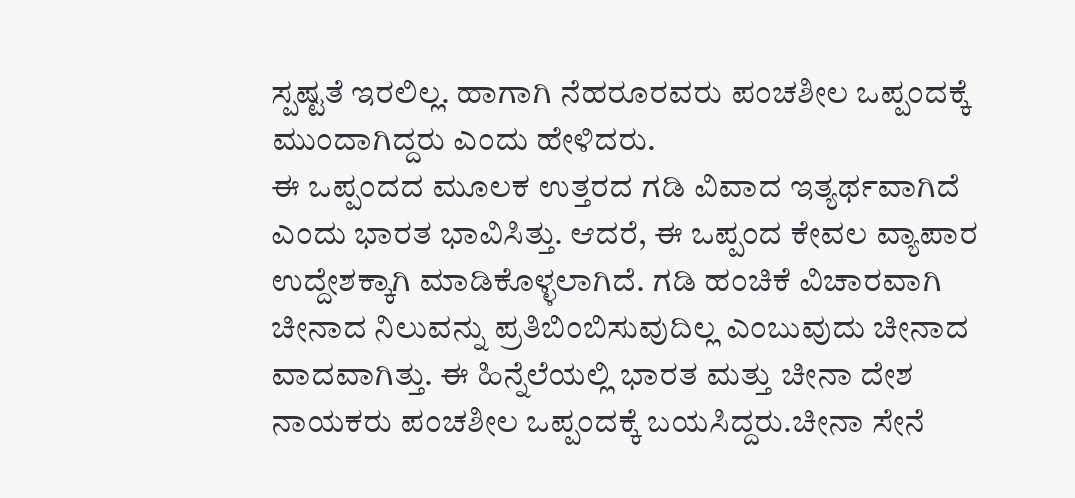ಸ್ಪಷ್ಟತೆ ಇರಲಿಲ್ಲ. ಹಾಗಾಗಿ ನೆಹರೂರವರು ಪಂಚಶೀಲ ಒಪ್ಪಂದಕ್ಕೆ ಮುಂದಾಗಿದ್ದರು ಎಂದು ಹೇಳಿದರು.
ಈ ಒಪ್ಪಂದದ ಮೂಲಕ ಉತ್ತರದ ಗಡಿ ವಿವಾದ ಇತ್ಯರ್ಥವಾಗಿದೆ ಎಂದು ಭಾರತ ಭಾವಿಸಿತ್ತು. ಆದರೆ, ಈ ಒಪ್ಪಂದ ಕೇವಲ ವ್ಯಾಪಾರ ಉದ್ದೇಶಕ್ಕಾಗಿ ಮಾಡಿಕೊಳ್ಳಲಾಗಿದೆ. ಗಡಿ ಹಂಚಿಕೆ ವಿಚಾರವಾಗಿ ಚೀನಾದ ನಿಲುವನ್ನು ಪ್ರತಿಬಿಂಬಿಸುವುದಿಲ್ಲ ಎಂಬುವುದು ಚೀನಾದ ವಾದವಾಗಿತ್ತು. ಈ ಹಿನ್ನೆಲೆಯಲ್ಲಿ ಭಾರತ ಮತ್ತು ಚೀನಾ ದೇಶ ನಾಯಕರು ಪಂಚಶೀಲ ಒಪ್ಪಂದಕ್ಕೆ ಬಯಸಿದ್ದರು.ಚೀನಾ ಸೇನೆ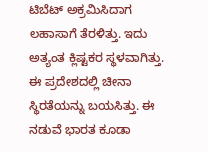ಟಿಬೆಟ್ ಅಕ್ರಮಿಸಿದಾಗ ಲಹಾಸಾಗೆ ತೆರಳಿತ್ತು. ಇದು ಅತ್ಯಂತ ಕ್ಲಿಷ್ಟಕರ ಸ್ಥಳವಾಗಿತ್ತು. ಈ ಪ್ರದೇಶದಲ್ಲಿ ಚೀನಾ ಸ್ಥಿರತೆಯನ್ನು ಬಯಸಿತ್ತು. ಈ ನಡುವೆ ಭಾರತ ಕೂಡಾ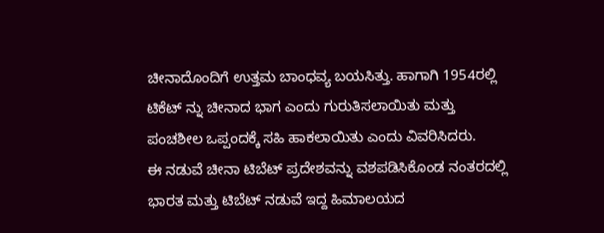ಚೀನಾದೊಂದಿಗೆ ಉತ್ತಮ ಬಾಂಧವ್ಯ ಬಯಸಿತ್ತು. ಹಾಗಾಗಿ 1954ರಲ್ಲಿ ಟಿಕೆಟ್ ನ್ನು ಚೀನಾದ ಭಾಗ ಎಂದು ಗುರುತಿಸಲಾಯಿತು ಮತ್ತು ಪಂಚಶೀಲ ಒಪ್ಪಂದಕ್ಕೆ ಸಹಿ ಹಾಕಲಾಯಿತು ಎಂದು ವಿವರಿಸಿದರು.
ಈ ನಡುವೆ ಚೀನಾ ಟಿಬೆಟ್ ಪ್ರದೇಶವನ್ನು ವಶಪಡಿಸಿಕೊಂಡ ನಂತರದಲ್ಲಿ ಭಾರತ ಮತ್ತು ಟಿಬೆಟ್ ನಡುವೆ ಇದ್ದ ಹಿಮಾಲಯದ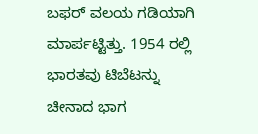ಬಫರ್ ವಲಯ ಗಡಿಯಾಗಿ ಮಾರ್ಪಟ್ಟಿತ್ತು. 1954 ರಲ್ಲಿ ಭಾರತವು ಟಿಬೆಟನ್ನು ಚೀನಾದ ಭಾಗ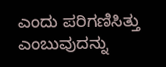ಎಂದು ಪರಿಗಣಿಸಿತ್ತು ಎಂಬುವುದನ್ನು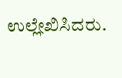ಉಲ್ಲೇಖಿಸಿದರು.